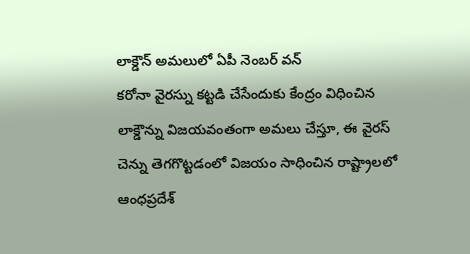లాక్డౌన్ అమలులో ఏపీ నెంబర్ వన్
కరోనా వైరస్ను కట్టడి చేసేందుకు కేంద్రం విధించిన లాక్డౌన్ను విజయవంతంగా అమలు చేస్తూ, ఈ వైరస్ చెన్ను తెగగొట్టడంలో విజయం సాధించిన రాష్ట్రాలలో ఆంధప్రదేశ్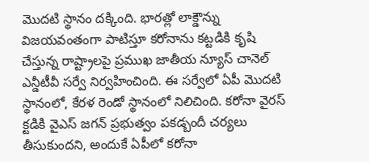మొదటి స్థానం దక్కింది. భారత్లో లాక్డౌన్ను విజయవంతంగా పాటిస్తూ కరోనాను కట్టడికి కృషి చేస్తున్న రాష్ట్రాలపై ప్రముఖ జాతీయ న్యూస్ చానెల్ ఎన్డీటీవీ సర్వే నిర్వహించింది. ఈ సర్వేలో ఏపీ మొదటి స్థానంలో, కేరళ రెండో స్థానంలో నిలిచింది. కరోనా వైరస్ క్టడికి వైఎస్ జగన్ ప్రభుత్వం పకడ్బందీ చర్యలు తీసుకుందని, అందుకే ఏపీలో కరోనా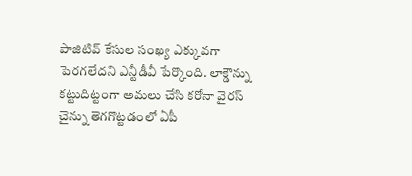పాజిటివ్ కేసుల సంఖ్య ఎక్కువగా పెరగలేదని ఎన్టీడీవీ పేర్కొంది. లాక్డౌన్ను కట్టుదిట్టంగా అమలు చేసి కరోనా వైరస్ చైన్ను తెగగొట్టడంలో ఏపీ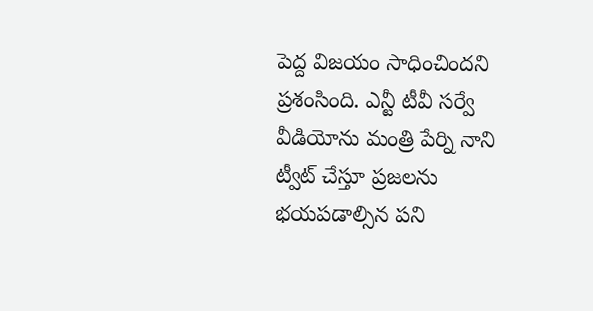పెద్ద విజయం సాధించిందని ప్రశంసింది. ఎన్టీ టీవీ సర్వే వీడియోను మంత్రి పేర్ని నాని ట్వీట్ చేస్తూ ప్రజలను భయపడాల్సిన పని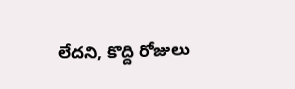లేదని, కొద్ది రోజులు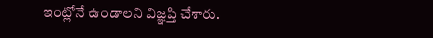ఇంట్లోనే ఉండాలని విజ్ఞప్తి చేశారు.